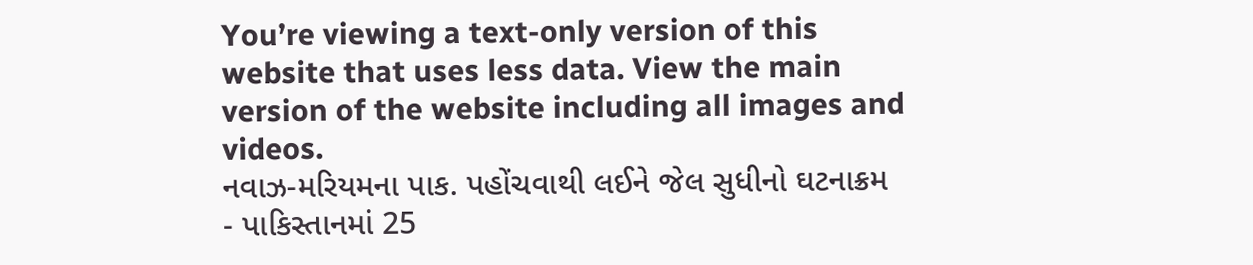You’re viewing a text-only version of this website that uses less data. View the main version of the website including all images and videos.
નવાઝ-મરિયમના પાક. પહોંચવાથી લઈને જેલ સુધીનો ઘટનાક્રમ
- પાકિસ્તાનમાં 25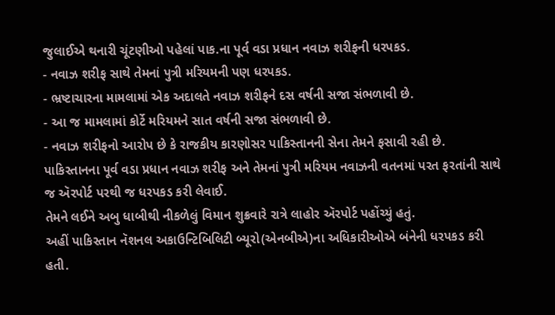જુલાઈએ થનારી ચૂંટણીઓ પહેલાં પાક.ના પૂર્વ વડા પ્રધાન નવાઝ શરીફની ધરપકડ.
- નવાઝ શરીફ સાથે તેમનાં પુત્રી મરિયમની પણ ધરપકડ.
- ભ્રષ્ટાચારના મામલામાં એક અદાલતે નવાઝ શરીફને દસ વર્ષની સજા સંભળાવી છે.
- આ જ મામલામાં કોર્ટે મરિયમને સાત વર્ષની સજા સંભળાવી છે.
- નવાઝ શરીફનો આરોપ છે કે રાજકીય કારણોસર પાકિસ્તાનની સેના તેમને ફસાવી રહી છે.
પાકિસ્તાનના પૂર્વ વડા પ્રધાન નવાઝ શરીફ અને તેમનાં પુત્રી મરિયમ નવાઝની વતનમાં પરત ફરતાંની સાથે જ ઍરપોર્ટ પરથી જ ધરપકડ કરી લેવાઈ.
તેમને લઈને અબુ ધાબીથી નીકળેલું વિમાન શુક્રવારે રાત્રે લાહોર ઍરપોર્ટ પહોંચ્યું હતું.
અહીં પાકિસ્તાન નૅશનલ અકાઉન્ટિબિલિટી બ્યૂરો(એનબીએ)ના અધિકારીઓએ બંનેની ધરપકડ કરી હતી.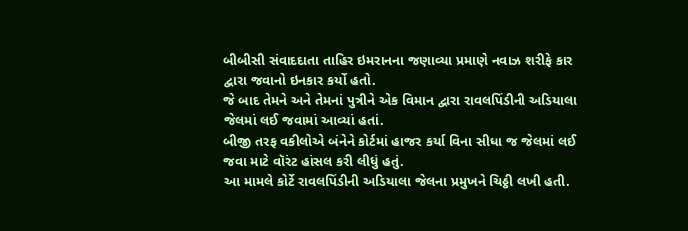બીબીસી સંવાદદાતા તાહિર ઇમરાનના જણાવ્યા પ્રમાણે નવાઝ શરીફે કાર દ્વારા જવાનો ઇનકાર કર્યો હતો.
જે બાદ તેમને અને તેમનાં પુત્રીને એક વિમાન દ્વારા રાવલપિંડીની અડિયાલા જેલમાં લઈ જવામાં આવ્યાં હતાં.
બીજી તરફ વકીલોએ બંનેને કોર્ટમાં હાજર કર્યા વિના સીધા જ જેલમાં લઈ જવા માટે વૉરંટ હાંસલ કરી લીધું હતું.
આ મામલે કોર્ટે રાવલપિંડીની અડિયાલા જેલના પ્રમુખને ચિઠ્ઠી લખી હતી.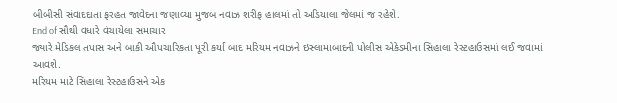બીબીસી સંવાદદાતા ફરહત જાવેદના જણાવ્યા મુજબ નવાઝ શરીફ હાલમાં તો અડિયાલા જેલમાં જ રહેશે.
End of સૌથી વધારે વંચાયેલા સમાચાર
જ્યારે મેડિકલ તપાસ અને બાકી ઔપચારિકતા પૂરી કર્યા બાદ મરિયમ નવાઝને ઇસ્લામાબાદની પોલીસ એકેડમીના સિહાલા રેસ્ટહાઉસમાં લઈ જવામાં આવશે.
મરિયમ માટે સિહાલા રેસ્ટહાઉસને એક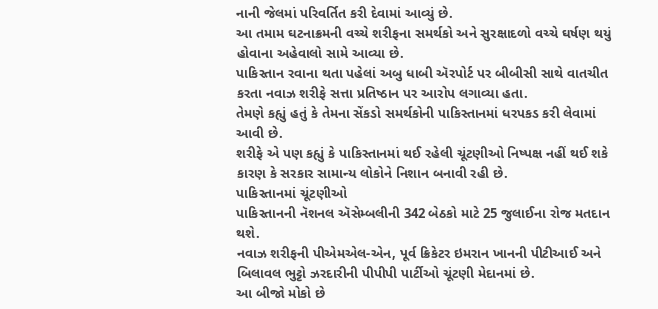નાની જેલમાં પરિવર્તિત કરી દેવામાં આવ્યું છે.
આ તમામ ઘટનાક્રમની વચ્ચે શરીફના સમર્થકો અને સુરક્ષાદળો વચ્ચે ઘર્ષણ થયું હોવાના અહેવાલો સામે આવ્યા છે.
પાકિસ્તાન રવાના થતા પહેલાં અબુ ધાબી ઍરપોર્ટ પર બીબીસી સાથે વાતચીત કરતા નવાઝ શરીફે સત્તા પ્રતિષ્ઠાન પર આરોપ લગાવ્યા હતા.
તેમણે કહ્યું હતું કે તેમના સેંકડો સમર્થકોની પાકિસ્તાનમાં ધરપકડ કરી લેવામાં આવી છે.
શરીફે એ પણ કહ્યું કે પાકિસ્તાનમાં થઈ રહેલી ચૂંટણીઓ નિષ્પક્ષ નહીં થઈ શકે કારણ કે સરકાર સામાન્ય લોકોને નિશાન બનાવી રહી છે.
પાકિસ્તાનમાં ચૂંટણીઓ
પાકિસ્તાનની નૅશનલ ઍસેમ્બલીની 342 બેઠકો માટે 25 જુલાઈના રોજ મતદાન થશે.
નવાઝ શરીફની પીએમએલ-એન, પૂર્વ ક્રિકેટર ઇમરાન ખાનની પીટીઆઈ અને બિલાવલ ભુટ્ટો ઝરદારીની પીપીપી પાર્ટીઓ ચૂંટણી મેદાનમાં છે.
આ બીજો મોકો છે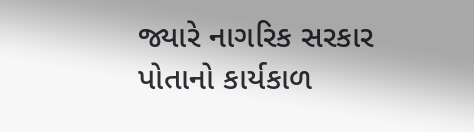જ્યારે નાગરિક સરકાર પોતાનો કાર્યકાળ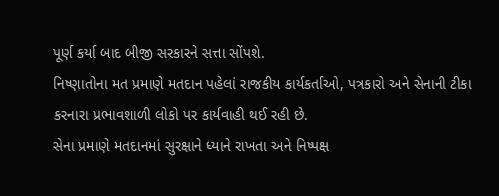પૂર્ણ કર્યા બાદ બીજી સરકારને સત્તા સોંપશે.
નિષ્ણાતોના મત પ્રમાણે મતદાન પહેલાં રાજકીય કાર્યકર્તાઓ, પત્રકારો અને સેનાની ટીકા કરનારા પ્રભાવશાળી લોકો પર કાર્યવાહી થઈ રહી છે.
સેના પ્રમાણે મતદાનમાં સુરક્ષાને ધ્યાને રાખતા અને નિષ્પક્ષ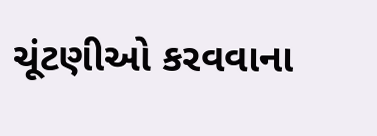ચૂંટણીઓ કરવવાના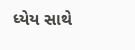ધ્યેય સાથે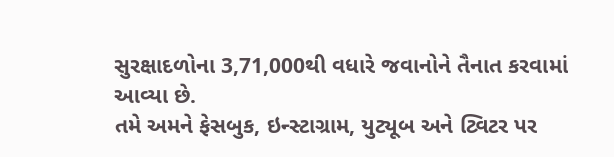સુરક્ષાદળોના 3,71,000થી વધારે જવાનોને તૈનાત કરવામાં આવ્યા છે.
તમે અમને ફેસબુક, ઇન્સ્ટાગ્રામ, યુટ્યૂબ અને ટ્વિટર પર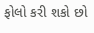ફોલો કરી શકો છો